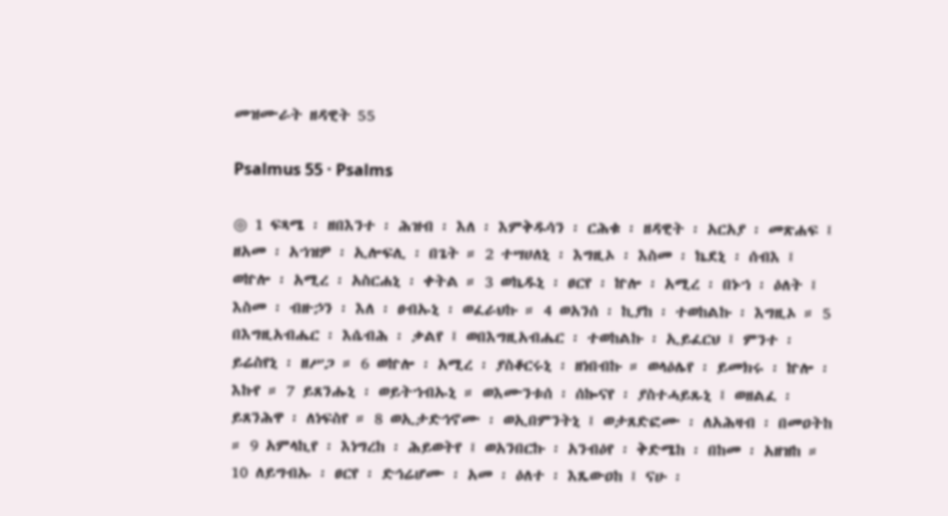መዝሙራት ዘዳዊት 55

Psalmus 55 · Psalms

◎ 1 ፍጻሜ ፡ ዘበእንተ ፡ ሕዝብ ፡ እለ ፡ እምቅዱሳን ፡ ርሕቁ ፡ ዘዳዊት ፡ አርአያ ፡ መጽሐፍ ፤ ዘአመ ፡ አኀዝዎ ፡ ኢሎፍሊ ፡ በጌት ። 2 ተሣሀለኒ ፡ እግዚኦ ፡ እስመ ፡ ኬደኒ ፡ ሰብእ ፤ ወኵሎ ፡ አሚረ ፡ አስርሐኒ ፡ ቀትል ። 3 ወኬዱኒ ፡ ፀርየ ፡ ኵሎ ፡ አሚረ ፡ በኑኀ ፡ ዕለት ፤ እስመ ፡ ብዙኃን ፡ እለ ፡ ፀብኡኒ ፡ ወፈራህኩ ። 4 ወአንሰ ፡ ኪያከ ፡ ተወከልኩ ፡ እግዚኦ ። 5 በእግዚአብሔር ፡ እሴብሕ ፡ ቃልየ ፤ ወበእግዚአብሔር ፡ ተወከልኩ ፡ ኢይፈርህ ፤ ምንተ ፡ ይሬስየኒ ፡ ዘሥጋ ። 6 ወኵሎ ፡ አሚረ ፡ ያስቆርሩኒ ፡ ዘነበብኩ ። ወላዕሌየ ፡ ይመክሩ ፡ ኵሎ ፡ እኩየ ። 7 ይጸንሑኒ ፡ ወይትኀብኡኒ ። ወእሙንቱሰ ፡ ሰኰናየ ፡ ያስተሓይጹኒ ፤ ወዘልፈ ፡ ይጸንሕዋ ፡ ለነፍስየ ። 8 ወኢታድኅኖሙ ፡ ወኢበምንትኒ ፤ ወታጸድፎሙ ፡ ለአሕዛብ ፡ በመዐትከ ። 9 አምላኪየ ፡ እነግረከ ፡ ሕይወትየ ፤ ወአንበርኩ ፡ አንብዕየ ፡ ቅድሜከ ፡ በከመ ፡ አዘዝከ ። 10 ለይግብኡ ፡ ፀርየ ፡ ድኅሬሆሙ ፡ አመ ፡ ዕለተ ፡ እጼውዐከ ፤ ናሁ ፡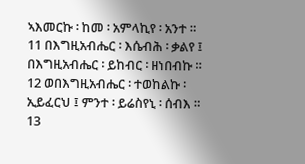ኣእመርኩ ፡ ከመ ፡ አምላኪየ ፡ አንተ ። 11 በእግዚአብሔር ፡ እሴብሕ ፡ ቃልየ ፤ በእግዚአብሔር ፡ ይከብር ፡ ዘነበብኩ ። 12 ወበእግዚአብሔር ፡ ተወከልኩ ፡ ኢይፈርህ ፤ ምንተ ፡ ይሬስየኒ ፡ ሰብእ ። 13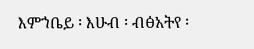እምኀቤይ ፡ እሁብ ፡ ብፅአትየ ፡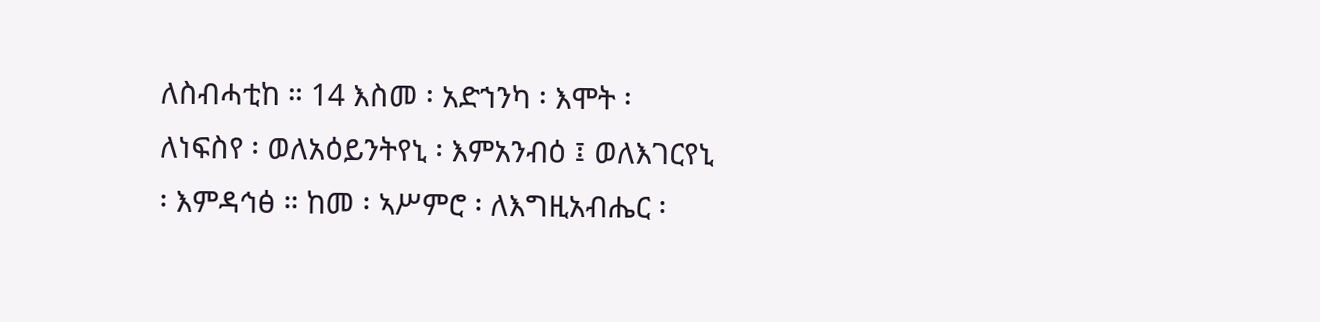ለስብሓቲከ ። 14 እስመ ፡ አድኀንካ ፡ እሞት ፡ ለነፍስየ ፡ ወለአዕይንትየኒ ፡ እምአንብዕ ፤ ወለእገርየኒ ፡ እምዳኅፅ ። ከመ ፡ ኣሥምሮ ፡ ለእግዚአብሔር ፡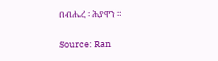በብሔረ ፡ ሕያዋን ።

Source: Ran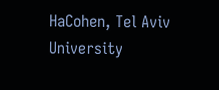HaCohen, Tel Aviv University